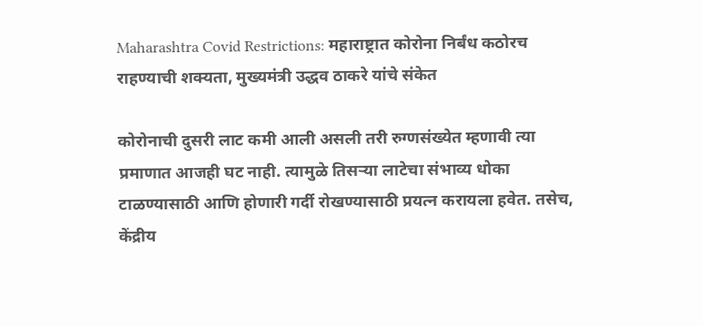Maharashtra Covid Restrictions: महाराष्ट्रात कोरोना निर्बंध कठोरच राहण्याची शक्यता, मुख्यमंत्री उद्धव ठाकरे यांचे संकेत

कोरोनाची दुसरी लाट कमी आली असली तरी रुग्णसंख्येत म्हणावी त्या प्रमाणात आजही घट नाही. त्यामुळे तिसऱ्या लाटेचा संभाव्य धोका टाळण्यासाठी आणि होणारी गर्दी रोखण्यासाठी प्रयत्न करायला हवेत. तसेच, केंद्रीय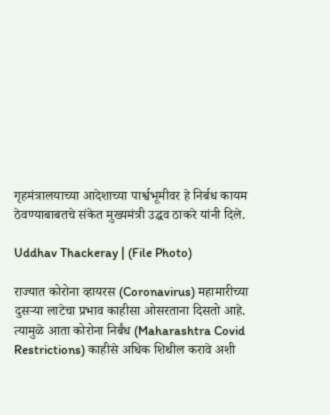गृहमंत्रालयाच्या आदेशाच्या पार्श्वभूमीवर हे निर्बध कायम ठेवण्याबाबतचे संकेत मुख्यमंत्री उद्धव ठाकरे यांनी दिले.

Uddhav Thackeray | (File Photo)

राज्यात कोरोना व्हायरस (Coronavirus) महामारीच्या दुसऱ्या लाटेचा प्रभाव काहीसा ओसरताना दिसतो आहे. त्यामुळे आता कोरोना निर्बंध (Maharashtra Covid Restrictions) काहीसे अधिक शिथील करावे अशी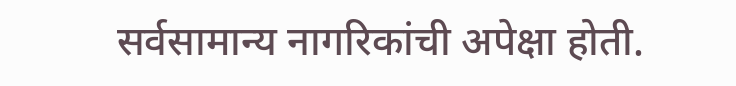सर्वसामान्य नागरिकांची अपेक्षा होती.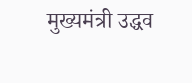मुख्यमंत्री उद्धव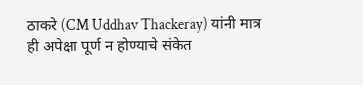ठाकरे (CM Uddhav Thackeray) यांनी मात्र ही अपेक्षा पूर्ण न होण्याचे संकेत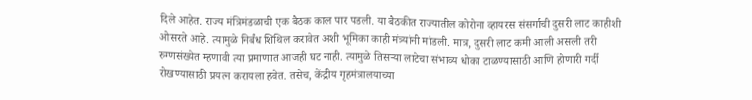दिले आहेत. राज्य मंत्रिमंडळाची एक बैठक काल पार पडली. या बैठकीत राज्यातील कोरोना व्हायरस संसर्गाची दुसरी लाट काहीशी ओसरते आहे. त्यामुळे निर्बंध शिथिल करावेत अशी भूमिका काही मंत्र्यांनी मांडली. मात्र, दुसरी लाट कमी आली असली तरी रुग्णसंख्येत म्हणावी त्या प्रमाणात आजही घट नाही. त्यामुळे तिसऱ्या लाटेचा संभाव्य धोका टाळण्यासाठी आणि होणारी गर्दी रोखण्यासाठी प्रयत्न करायला हवेत. तसेच, केंद्रीय गृहमंत्रालयाच्या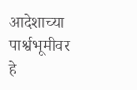आदेशाच्या पार्श्वभूमीवर हे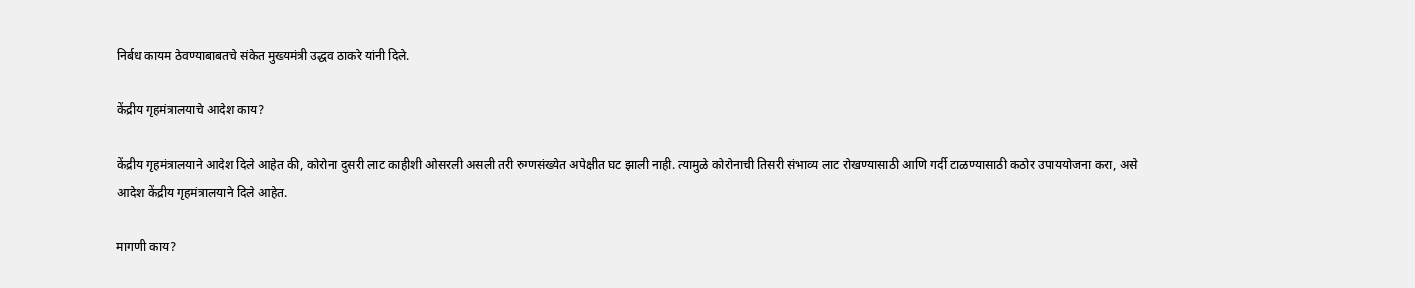निर्बध कायम ठेवण्याबाबतचे संकेत मुख्यमंत्री उद्धव ठाकरे यांनी दिले.

केंद्रीय गृहमंत्रालयाचे आदेश काय?

केंद्रीय गृहमंत्रालयाने आदेश दिले आहेत की, कोरोना दुसरी लाट काहीशी ओसरली असली तरी रुग्णसंख्येत अपेक्षीत घट झाली नाही. त्यामुळे कोरोनाची तिसरी संभाव्य लाट रोखण्यासाठी आणि गर्दी टाळण्यासाठी कठोर उपाययोजना करा, असे आदेश केंद्रीय गृहमंत्रालयाने दिले आहेत.

मागणी काय?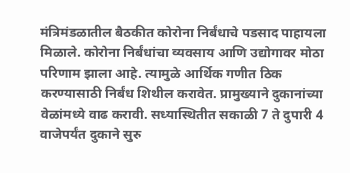मंत्रिमंडळातील बैठकीत कोरोना निर्बंधाचे पडसाद पाहायला मिळाले. कोरोना निर्बंधांचा व्यवसाय आणि उद्योगावर मोठा परिणाम झाला आहे. त्यामुळे आर्थिक गणीत ठिक करण्यासाठी निर्बंध शिथील करावेत. प्रामुख्याने दुकानांच्या वेळांमध्ये वाढ करावी. सध्यास्थितीत सकाळी 7 ते दुपारी 4 वाजेपर्यंत दुकाने सुरु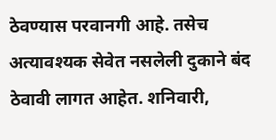ठेवण्यास परवानगी आहे. तसेच अत्यावश्यक सेवेत नसलेली दुकाने बंद ठेवावी लागत आहेत. शनिवारी,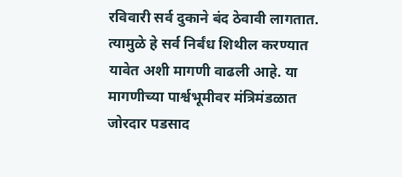रविवारी सर्व दुकाने बंद ठेवावी लागतात. त्यामुळे हे सर्व निर्बंध शिथील करण्यात यावेत अशी मागणी वाढली आहे. या मागणीच्या पार्श्वभूमीवर मंत्रिमंडळात जोरदार पडसाद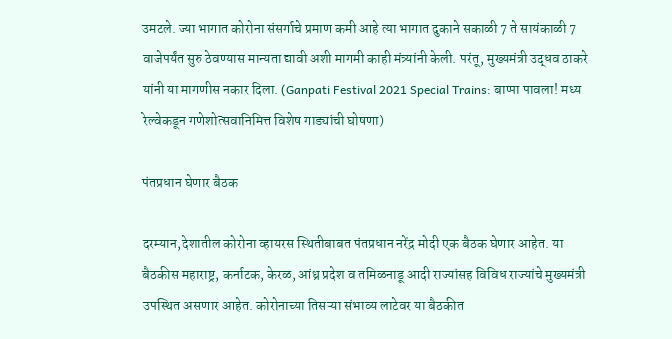उमटले. ज्या भागात कोरोना संसर्गाचे प्रमाण कमी आहे त्या भागात दुकाने सकाळी 7 ते सायंकाळी 7 वाजेपर्यंत सुरु ठेवण्यास मान्यता द्यावी अशी मागमी काही मंत्र्यांनी केली. परंतू, मुख्यमंत्री उद्धव ठाकरे यांनी या मागणीस नकार दिला. (Ganpati Festival 2021 Special Trains: बाप्पा पावला! मध्य रेल्वेकडून गणेशोत्सवानिमित्त विशेष गाड्यांची घोषणा)

पंतप्रधान घेणार बैठक

दरम्यान,देशातील कोरोना व्हायरस स्थितीबाबत पंतप्रधान नरेंद्र मोदी एक बैठक घेणार आहेत. या बैठकीस महाराष्ट्र, कर्नाटक, केरळ, आंध्र प्रदेश व तमिळनाडू आदी राज्यांसह विविध राज्यांचे मुख्यमंत्री उपस्थित असणार आहेत. कोरोनाच्या तिसऱ्या संभाव्य लाटेवर या बैठकीत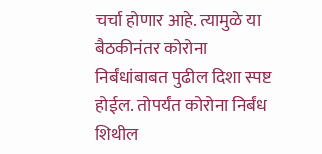चर्चा होणार आहे. त्यामुळे या बैठकीनंतर कोरोना निर्बंधांबाबत पुढील दिशा स्पष्ट होईल. तोपर्यंत कोरोना निर्बंध शिथील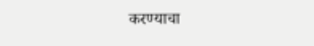करण्याचा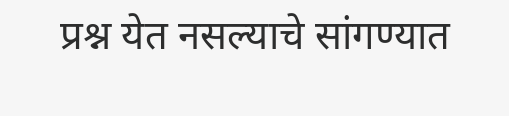प्रश्न येत नसल्याचे सांगण्यात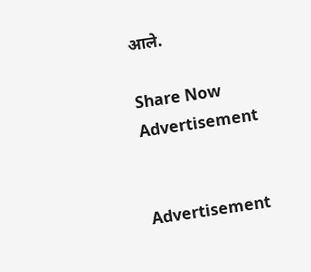आले.

Share Now
Advertisement


Advertisement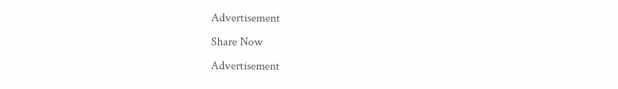Advertisement
Share Now
Advertisement